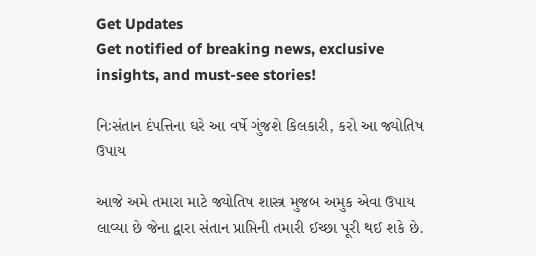Get Updates
Get notified of breaking news, exclusive insights, and must-see stories!

નિઃસંતાન દંપત્તિના ઘરે આ વર્ષે ગુંજશે કિલકારી, કરો આ જ્યોતિષ ઉપાય

આજે અમે તમારા માટે જ્યોતિષ શાસ્ત્ર મુજબ અમુક એવા ઉપાય લાવ્યા છે જેના દ્વારા સંતાન પ્રાપ્તિની તમારી ઈચ્છા પૂરી થઈ શકે છે.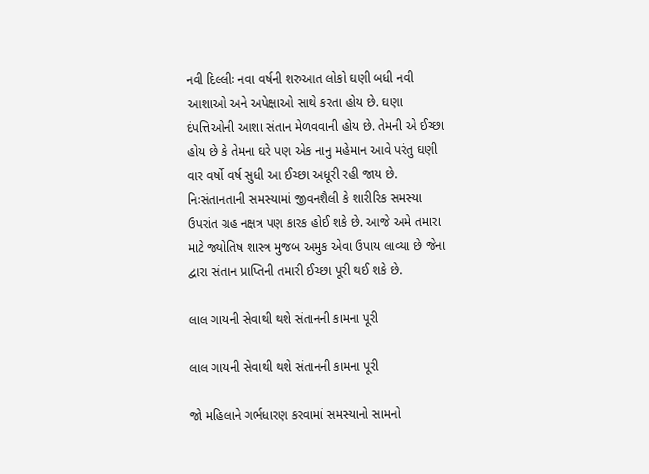નવી દિલ્લીઃ નવા વર્ષની શરુઆત લોકો ઘણી બધી નવી આશાઓ અને અપેક્ષાઓ સાથે કરતા હોય છે. ઘણા દંપત્તિઓની આશા સંતાન મેળવવાની હોય છે. તેમની એ ઈચ્છા હોય છે કે તેમના ઘરે પણ એક નાનુ મહેમાન આવે પરંતુ ઘણી વાર વર્ષો વર્ષ સુધી આ ઈચ્છા અધૂરી રહી જાય છે. નિઃસંતાનતાની સમસ્યામાં જીવનશૈલી કે શારીરિક સમસ્યા ઉપરાંત ગ્રહ નક્ષત્ર પણ કારક હોઈ શકે છે. આજે અમે તમારા માટે જ્યોતિષ શાસ્ત્ર મુજબ અમુક એવા ઉપાય લાવ્યા છે જેના દ્વારા સંતાન પ્રાપ્તિની તમારી ઈચ્છા પૂરી થઈ શકે છે.

લાલ ગાયની સેવાથી થશે સંતાનની કામના પૂરી

લાલ ગાયની સેવાથી થશે સંતાનની કામના પૂરી

જો મહિલાને ગર્ભધારણ કરવામાં સમસ્યાનો સામનો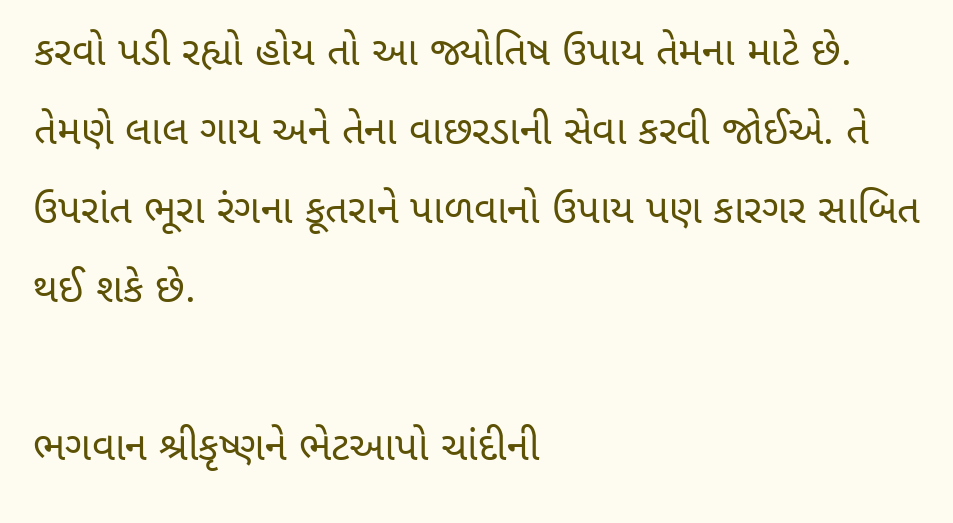કરવો પડી રહ્યો હોય તો આ જ્યોતિષ ઉપાય તેમના માટે છે. તેમણે લાલ ગાય અને તેના વાછરડાની સેવા કરવી જોઈએ. તે ઉપરાંત ભૂરા રંગના કૂતરાને પાળવાનો ઉપાય પણ કારગર સાબિત થઈ શકે છે.

ભગવાન શ્રીકૃષ્ણને ભેટઆપો ચાંદીની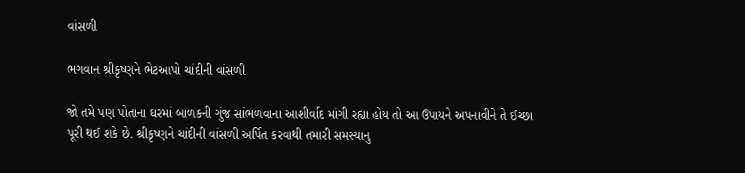વાંસળી

ભગવાન શ્રીકૃષ્ણને ભેટઆપો ચાંદીની વાંસળી

જો તમે પણ પોતાના ઘરમાં બાળકની ગુંજ સાંભળવાના આશીર્વાદ માંગી રહ્યા હોય તો આ ઉપાયને અપનાવીને તે ઈચ્છા પૂરી થઈ શકે છે. શ્રીકૃષ્ણને ચાંદીની વાંસળી અર્પિત કરવાથી તમારી સમસ્યાનુ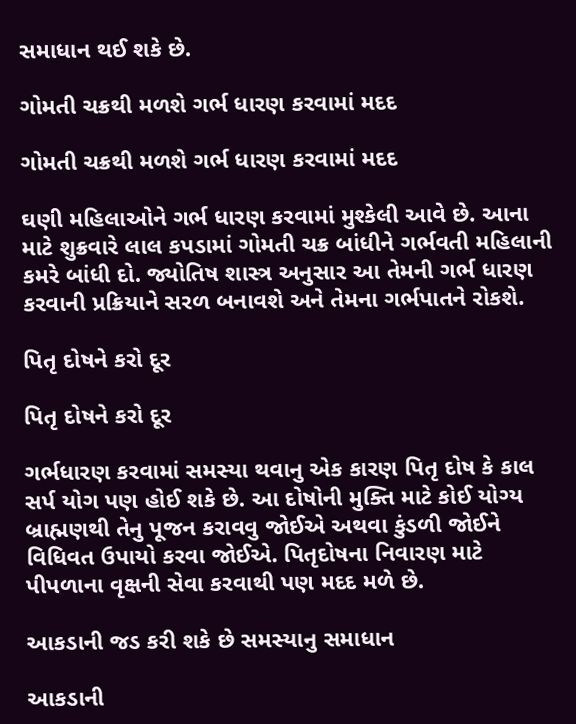સમાધાન થઈ શકે છે.

ગોમતી ચક્રથી મળશે ગર્ભ ધારણ કરવામાં મદદ

ગોમતી ચક્રથી મળશે ગર્ભ ધારણ કરવામાં મદદ

ઘણી મહિલાઓને ગર્ભ ધારણ કરવામાં મુશ્કેલી આવે છે. આના માટે શુક્રવારે લાલ કપડામાં ગોમતી ચક્ર બાંધીને ગર્ભવતી મહિલાની કમરે બાંધી દો. જ્યોતિષ શાસ્ત્ર અનુસાર આ તેમની ગર્ભ ધારણ કરવાની પ્રક્રિયાને સરળ બનાવશે અને તેમના ગર્ભપાતને રોકશે.

પિતૃ દોષને કરો દૂર

પિતૃ દોષને કરો દૂર

ગર્ભધારણ કરવામાં સમસ્યા થવાનુ એક કારણ પિતૃ દોષ કે કાલ સર્પ યોગ પણ હોઈ શકે છે. આ દોષોની મુક્તિ માટે કોઈ યોગ્ય બ્રાહ્મણથી તેનુ પૂજન કરાવવુ જોઈએ અથવા કુંડળી જોઈને વિધિવત ઉપાયો કરવા જોઈએ. પિતૃદોષના નિવારણ માટે પીપળાના વૃક્ષની સેવા કરવાથી પણ મદદ મળે છે.

આકડાની જડ કરી શકે છે સમસ્યાનુ સમાધાન

આકડાની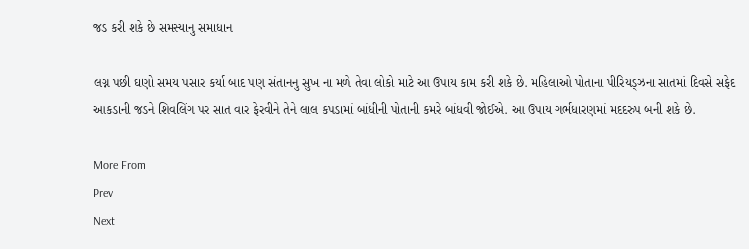જડ કરી શકે છે સમસ્યાનુ સમાધાન

લગ્ન પછી ઘણો સમય પસાર કર્યા બાદ પણ સંતાનનુ સુખ ના મળે તેવા લોકો માટે આ ઉપાય કામ કરી શકે છે. મહિલાઓ પોતાના પીરિયડ્ઝના સાતમાં દિવસે સફેદ આકડાની જડને શિવલિંગ પર સાત વાર ફેરવીને તેને લાલ કપડામાં બાંધીની પોતાની કમરે બાંધવી જોઈએ. આ ઉપાય ગર્ભધારણમાં મદદરુપ બની શકે છે.

More From
Prev
Next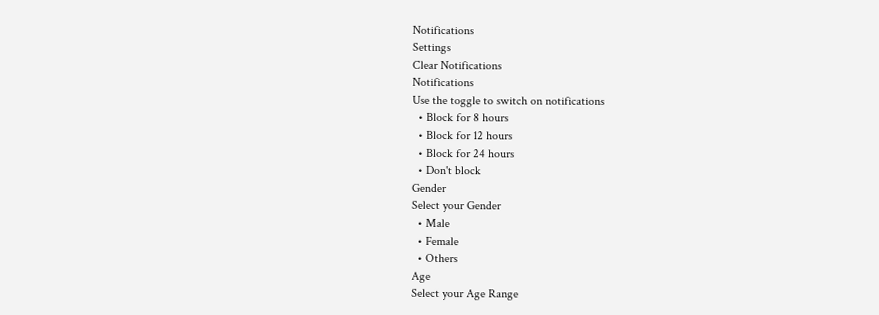Notifications
Settings
Clear Notifications
Notifications
Use the toggle to switch on notifications
  • Block for 8 hours
  • Block for 12 hours
  • Block for 24 hours
  • Don't block
Gender
Select your Gender
  • Male
  • Female
  • Others
Age
Select your Age Range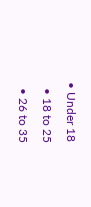• Under 18
  • 18 to 25
  • 26 to 35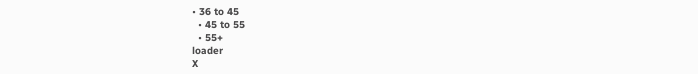• 36 to 45
  • 45 to 55
  • 55+
loader
X